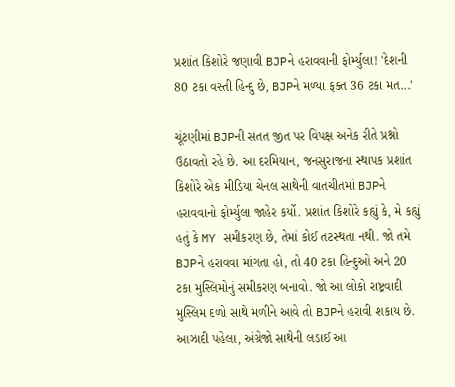પ્રશાંત કિશોરે જણાવી BJPને હરાવવાની ફોર્મ્યુલા! 'દેશની 80 ટકા વસ્તી હિન્દુ છે, BJPને મળ્યા ફક્ત 36 ટકા મત...'

ચૂંટણીમાં BJPની સતત જીત પર વિપક્ષ અનેક રીતે પ્રશ્નો ઉઠાવતો રહે છે. આ દરમિયાન, જનસુરાજના સ્થાપક પ્રશાંત કિશોરે એક મીડિયા ચેનલ સાથેની વાતચીતમાં BJPને હરાવવાનો ફોર્મ્યુલા જાહેર કર્યો. પ્રશાંત કિશોરે કહ્યું કે, મે કહ્યું હતું કે MY સમીકરણ છે, તેમાં કોઈ તટસ્થતા નથી. જો તમે BJPને હરાવવા માંગતા હો, તો 40 ટકા હિન્દુઓ અને 20 ટકા મુસ્લિમોનું સમીકરણ બનાવો. જો આ લોકો રાષ્ટ્રવાદી મુસ્લિમ દળો સાથે મળીને આવે તો BJPને હરાવી શકાય છે. આઝાદી પહેલા, અંગ્રેજો સાથેની લડાઈ આ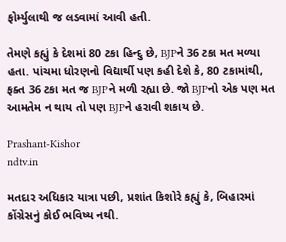ફોર્મ્યુલાથી જ લડવામાં આવી હતી.

તેમણે કહ્યું કે દેશમાં 80 ટકા હિન્દુ છે, BJPને 36 ટકા મત મળ્યા હતા. પાંચમા ધોરણનો વિદ્યાર્થી પણ કહી દેશે કે, 80 ટકામાંથી, ફક્ત 36 ટકા મત જ BJPને મળી રહ્યા છે. જો BJPનો એક પણ મત આમતેમ ન થાય તો પણ BJPને હરાવી શકાય છે.

Prashant-Kishor
ndtv.in

મતદાર અધિકાર યાત્રા પછી, પ્રશાંત કિશોરે કહ્યું કે, બિહારમાં કોંગ્રેસનું કોઈ ભવિષ્ય નથી.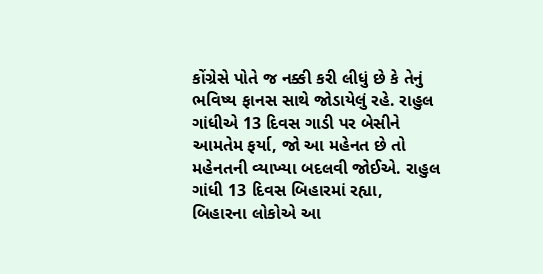કોંગ્રેસે પોતે જ નક્કી કરી લીધું છે કે તેનું ભવિષ્ય ફાનસ સાથે જોડાયેલું રહે. રાહુલ ગાંધીએ 13 દિવસ ગાડી પર બેસીને આમતેમ ફર્યા, જો આ મહેનત છે તો મહેનતની વ્યાખ્યા બદલવી જોઈએ. રાહુલ ગાંધી 13 દિવસ બિહારમાં રહ્યા, બિહારના લોકોએ આ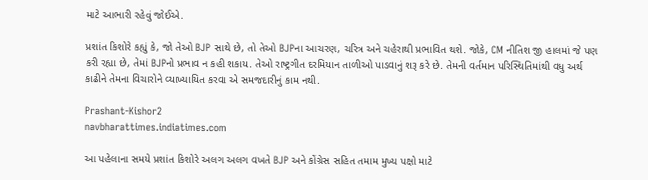માટે આભારી રહેવું જોઈએ.

પ્રશાંત કિશોરે કહ્યું કે, જો તેઓ BJP સાથે છે, તો તેઓ BJPના આચરણ, ચરિત્ર અને ચહેરાથી પ્રભાવિત થશે. જોકે, CM નીતિશ જી હાલમાં જે પણ કરી રહ્યા છે, તેમાં BJPનો પ્રભાવ ન કહી શકાય. તેઓ રાષ્ટ્રગીત દરમિયાન તાળીઓ પાડવાનું શરૂ કરે છે. તેમની વર્તમાન પરિસ્થિતિમાંથી વધુ અર્થ કાઢીને તેમના વિચારોને વ્યાખ્યાયિત કરવા એ સમજદારીનું કામ નથી.

Prashant-Kishor2
navbharattimes.indiatimes.com

આ પહેલાના સમયે પ્રશાંત કિશોરે અલગ અલગ વખતે BJP અને કોંગ્રેસ સહિત તમામ મુખ્ય પક્ષો માટે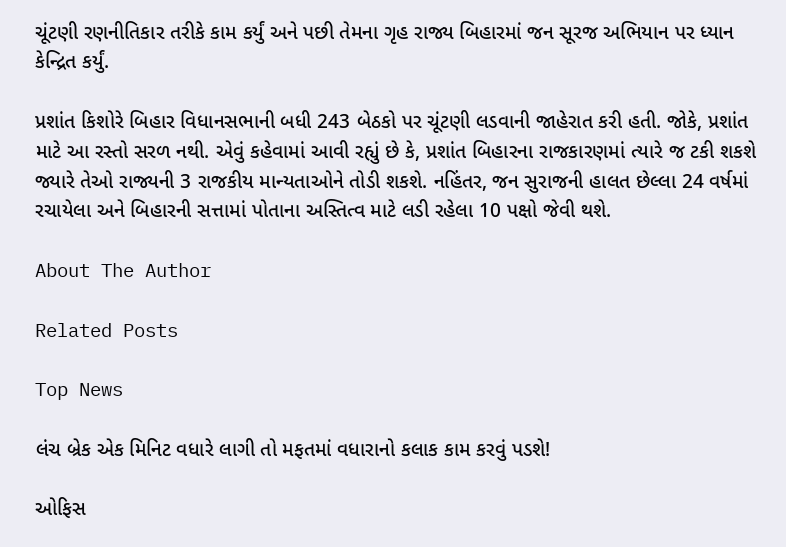ચૂંટણી રણનીતિકાર તરીકે કામ કર્યું અને પછી તેમના ગૃહ રાજ્ય બિહારમાં જન સૂરજ અભિયાન પર ધ્યાન કેન્દ્રિત કર્યું.

પ્રશાંત કિશોરે બિહાર વિધાનસભાની બધી 243 બેઠકો પર ચૂંટણી લડવાની જાહેરાત કરી હતી. જોકે, પ્રશાંત માટે આ રસ્તો સરળ નથી. એવું કહેવામાં આવી રહ્યું છે કે, પ્રશાંત બિહારના રાજકારણમાં ત્યારે જ ટકી શકશે જ્યારે તેઓ રાજ્યની 3 રાજકીય માન્યતાઓને તોડી શકશે. નહિંતર, જન સુરાજની હાલત છેલ્લા 24 વર્ષમાં રચાયેલા અને બિહારની સત્તામાં પોતાના અસ્તિત્વ માટે લડી રહેલા 10 પક્ષો જેવી થશે.

About The Author

Related Posts

Top News

લંચ બ્રેક એક મિનિટ વધારે લાગી તો મફતમાં વધારાનો કલાક કામ કરવું પડશે!

ઓફિસ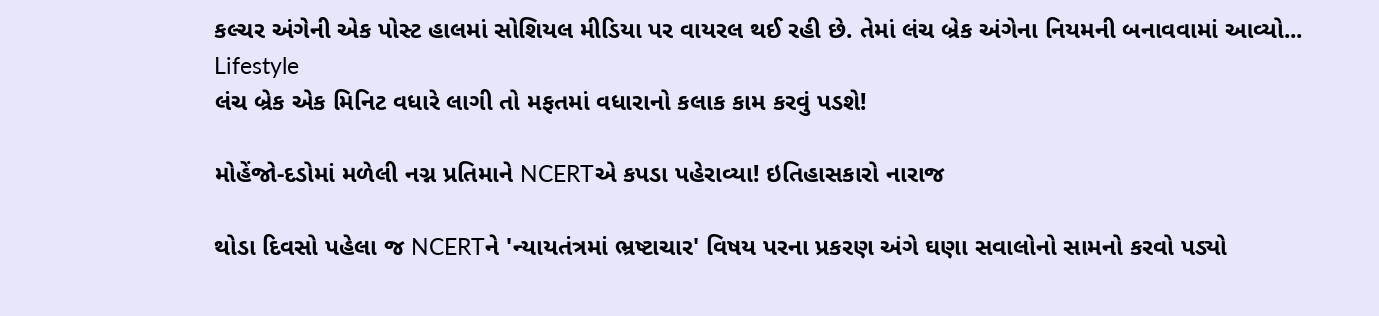કલ્ચર અંગેની એક પોસ્ટ હાલમાં સોશિયલ મીડિયા પર વાયરલ થઈ રહી છે. તેમાં લંચ બ્રેક અંગેના નિયમની બનાવવામાં આવ્યો...
Lifestyle
લંચ બ્રેક એક મિનિટ વધારે લાગી તો મફતમાં વધારાનો કલાક કામ કરવું પડશે!

મોહેંજો-દડોમાં મળેલી નગ્ન પ્રતિમાને NCERTએ કપડા પહેરાવ્યા! ઇતિહાસકારો નારાજ

થોડા દિવસો પહેલા જ NCERTને 'ન્યાયતંત્રમાં ભ્રષ્ટાચાર' વિષય પરના પ્રકરણ અંગે ઘણા સવાલોનો સામનો કરવો પડ્યો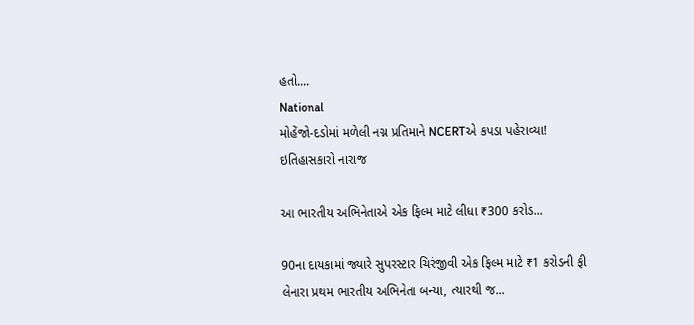હતો....
National
મોહેંજો-દડોમાં મળેલી નગ્ન પ્રતિમાને NCERTએ કપડા પહેરાવ્યા! ઇતિહાસકારો નારાજ

આ ભારતીય અભિનેતાએ એક ફિલ્મ માટે લીધા ₹300 કરોડ...

90ના દાયકામાં જ્યારે સુપરસ્ટાર ચિરંજીવી એક ફિલ્મ માટે ₹1 કરોડની ફી લેનારા પ્રથમ ભારતીય અભિનેતા બન્યા, ત્યારથી જ...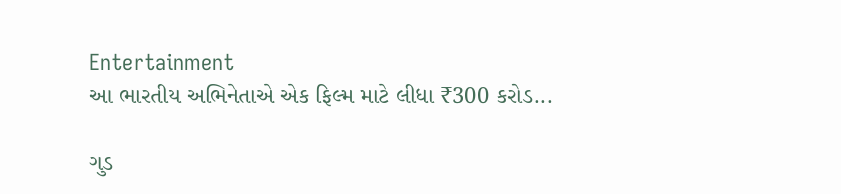Entertainment
આ ભારતીય અભિનેતાએ એક ફિલ્મ માટે લીધા ₹300 કરોડ...

ગુડ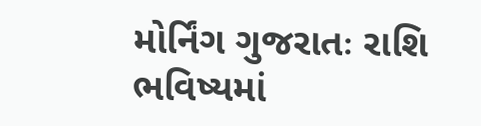મોર્નિંગ ગુજરાતઃ રાશિ ભવિષ્યમાં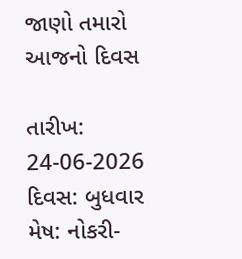જાણો તમારો આજનો દિવસ

તારીખ: 24-06-2026 દિવસ: બુધવાર મેષ: નોકરી-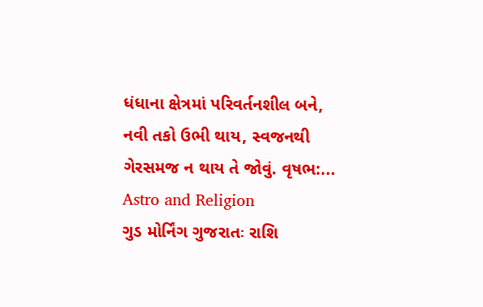ધંધાના ક્ષેત્રમાં પરિવર્તનશીલ બને, નવી તકો ઉભી થાય, સ્વજનથી ગેરસમજ ન થાય તે જોવું. વૃષભ:...
Astro and Religion
ગુડ મોર્નિંગ ગુજરાતઃ રાશિ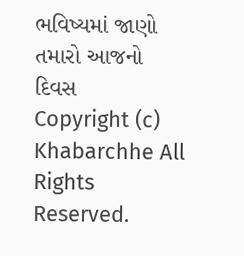ભવિષ્યમાં જાણો તમારો આજનો દિવસ
Copyright (c) Khabarchhe All Rights Reserved.